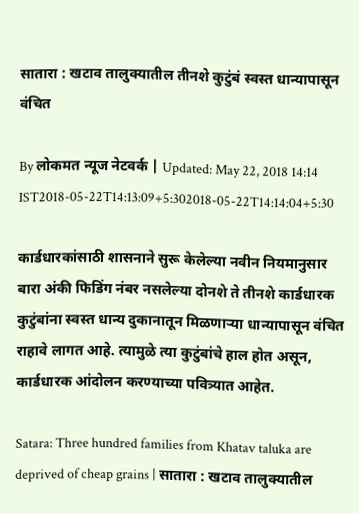सातारा : खटाव तालुक्यातील तीनशे कुटुंबं स्वस्त धान्यापासून वंचित

By लोकमत न्यूज नेटवर्क | Updated: May 22, 2018 14:14 IST2018-05-22T14:13:09+5:302018-05-22T14:14:04+5:30

कार्डधारकांसाठी शासनाने सुरू केलेल्या नवीन नियमानुसार बारा अंकी फिडिंग नंबर नसलेल्या दोनशे ते तीनशे कार्डधारक कुटुंबांना स्वस्त धान्य दुकानातून मिळणाऱ्या धान्यापासून वंचित राहावे लागत आहे. त्यामुळे त्या कुटुंबांचे हाल होत असून, कार्डधारक आंदोलन करण्याच्या पवित्र्यात आहेत.

Satara: Three hundred families from Khatav taluka are deprived of cheap grains | सातारा : खटाव तालुक्यातील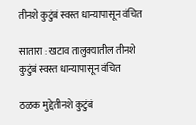तीनशे कुटुंबं स्वस्त धान्यापासून वंचित

सातारा : खटाव तालुक्यातील तीनशे कुटुंबं स्वस्त धान्यापासून वंचित

ठळक मुद्देतीनशे कुटुंबं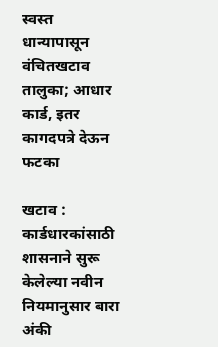स्वस्त धान्यापासून वंचितखटाव तालुका; आधार कार्ड, इतर कागदपत्रे देऊन फटका

खटाव : कार्डधारकांसाठी शासनाने सुरू केलेल्या नवीन नियमानुसार बारा अंकी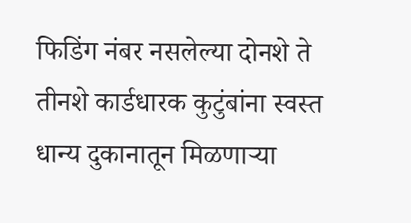फिडिंग नंबर नसलेल्या दोनशे ते तीनशे कार्डधारक कुटुंबांना स्वस्त धान्य दुकानातून मिळणाऱ्या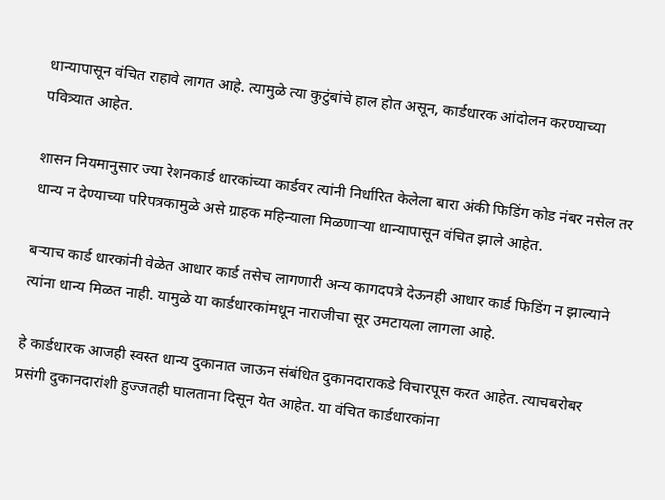धान्यापासून वंचित राहावे लागत आहे. त्यामुळे त्या कुटुंबांचे हाल होत असून, कार्डधारक आंदोलन करण्याच्या पवित्र्यात आहेत.

शासन नियमानुसार ज्या रेशनकार्ड धारकांच्या कार्डवर त्यांनी निर्धारित केलेला बारा अंकी फिडिंग कोड नंबर नसेल तर धान्य न देण्याच्या परिपत्रकामुळे असे ग्राहक महिन्याला मिळणाऱ्या धान्यापासून वंचित झाले आहेत.

बऱ्याच कार्ड धारकांनी वेळेत आधार कार्ड तसेच लागणारी अन्य कागदपत्रे देऊनही आधार कार्ड फिडिंग न झाल्याने त्यांना धान्य मिळत नाही. यामुळे या कार्डधारकांमधून नाराजीचा सूर उमटायला लागला आहे.

हे कार्डधारक आजही स्वस्त धान्य दुकानात जाऊन संबंधित दुकानदाराकडे विचारपूस करत आहेत. त्याचबरोबर प्रसंगी दुकानदारांशी हुज्जतही घालताना दिसून येत आहेत. या वंचित कार्डधारकांना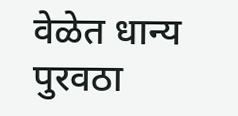वेळेत धान्य पुरवठा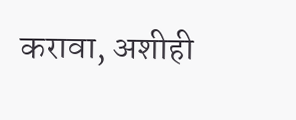करावा, अशीही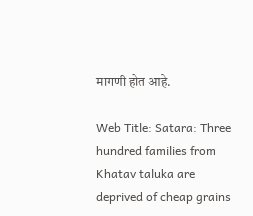मागणी होत आहे.

Web Title: Satara: Three hundred families from Khatav taluka are deprived of cheap grains